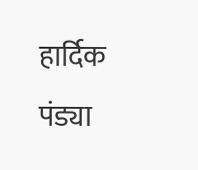हार्दिक पंड्या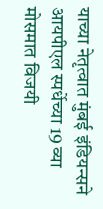याच्या नेतृत्वात मुंबई इंडियन्सने आयपीएल स्पर्धेच्या 19 व्या मोसमात विजयी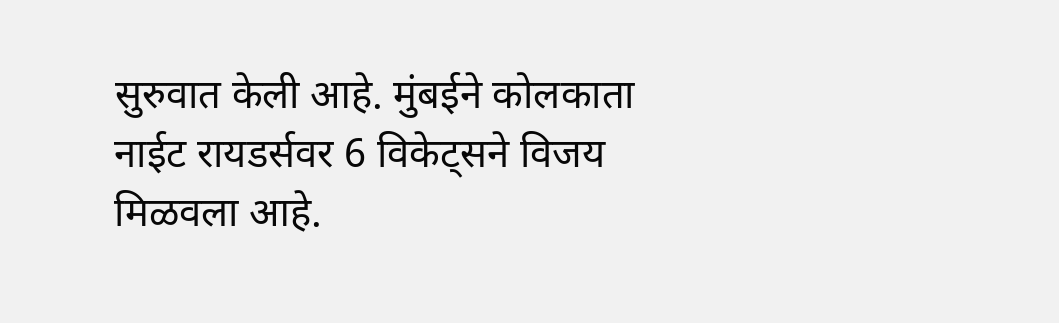सुरुवात केली आहे. मुंबईने कोलकाता नाईट रायडर्सवर 6 विकेट्सने विजय मिळवला आहे.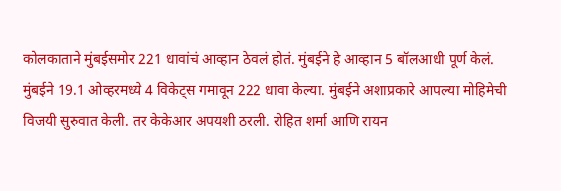कोलकाताने मुंबईसमोर 221 धावांचं आव्हान ठेवलं होतं. मुंबईने हे आव्हान 5 बॉलआधी पूर्ण केलं. मुंबईने 19.1 ओव्हरमध्ये 4 विकेट्स गमावून 222 धावा केल्या. मुंबईने अशाप्रकारे आपल्या मोहिमेची विजयी सुरुवात केली. तर केकेआर अपयशी ठरली. रोहित शर्मा आणि रायन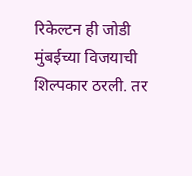रिकेल्टन ही जोडी मुंबईच्या विजयाची शिल्पकार ठरली. तर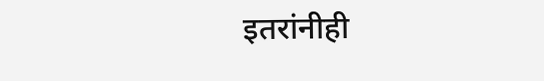इतरांनीही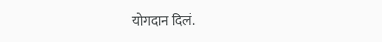योगदान दिलं.